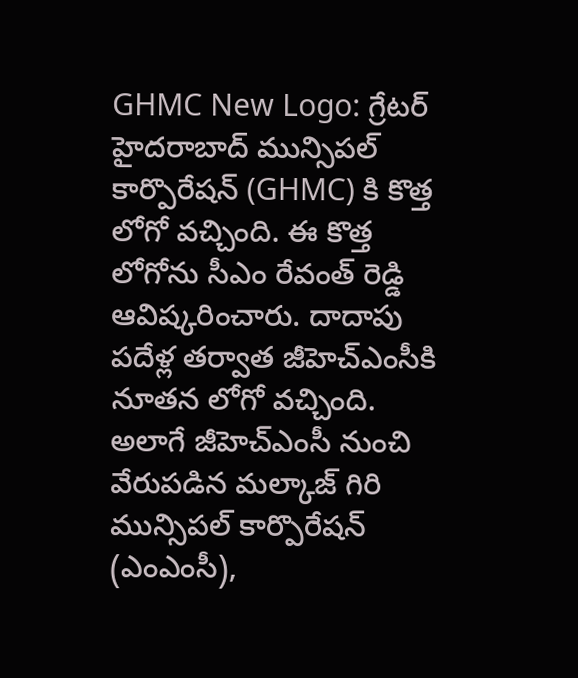GHMC New Logo: గ్రేటర్ హైదరాబాద్ మున్సిపల్ కార్పొరేషన్ (GHMC) కి కొత్త లోగో వచ్చింది. ఈ కొత్త లోగోను సీఎం రేవంత్ రెడ్డి ఆవిష్కరించారు. దాదాపు పదేళ్ల తర్వాత జీహెచ్ఎంసీకి నూతన లోగో వచ్చింది. అలాగే జీహెచ్ఎంసీ నుంచి వేరుపడిన మల్కాజ్ గిరి మున్సిపల్ కార్పొరేషన్ (ఎంఎంసీ),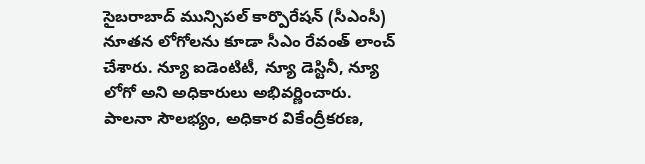సైబరాబాద్ మున్సిపల్ కార్పొరేషన్ (సీఎంసీ) నూతన లోగోలను కూడా సీఎం రేవంత్ లాంచ్ చేశారు. న్యూ ఐడెంటిటీ, న్యూ డెస్టినీ, న్యూ లోగో అని అధికారులు అభివర్ణించారు.
పాలనా సౌలభ్యం, అధికార వికేంద్రీకరణ,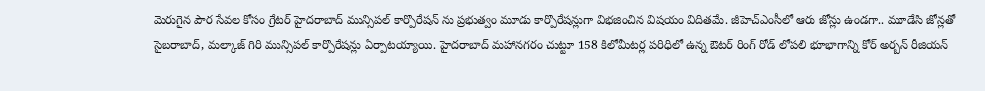మెరుగైన పౌర సేవల కోసం గ్రేటర్ హైదరాబాద్ మున్సిపల్ కార్పొరేషన్ ను ప్రభుత్వం మూడు కార్పొరేషన్లుగా విభజించిన విషయం విదితమే. జీహెచ్ఎంసీలో ఆరు జోన్లు ఉండగా.. మూడేసి జోన్లతో సైబరాబాద్, మల్కాజ్ గిరి మున్సిపల్ కార్పొరేషన్లు ఏర్పాటయ్యాయి. హైదరాబాద్ మహానగరం చుట్టూ 158 కిలోమీటర్ల పరిధిలో ఉన్న ఔటర్ రింగ్ రోడ్ లోపలి భూభాగాన్ని కోర్ అర్బన్ రీజియన్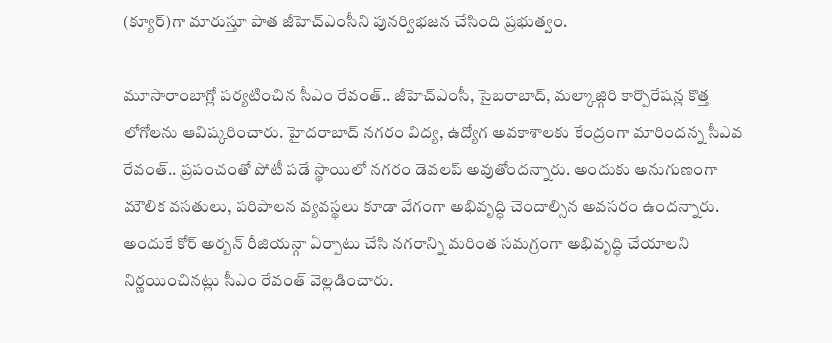(క్యూర్)గా మారుస్తూ పాత జీహెచ్ఎంసీని పునర్విభజన చేసింది ప్రభుత్వం.

మూసారాంబాగ్లో పర్యటించిన సీఎం రేవంత్.. జీహెచ్ఎంసీ, సైబరాబాద్, మల్కాజ్గిరి కార్పొరేషన్ల కొత్త లోగోలను ఆవిష్కరించారు. హైదరాబాద్ నగరం విద్య, ఉద్యోగ అవకాశాలకు కేంద్రంగా మారిందన్న సీఎవ రేవంత్.. ప్రపంచంతో పోటీ పడే స్థాయిలో నగరం డెవలప్ అవుతోందన్నారు. అందుకు అనుగుణంగా మౌలిక వసతులు, పరిపాలన వ్యవస్థలు కూడా వేగంగా అభివృద్ధి చెందాల్సిన అవసరం ఉందన్నారు. అందుకే కోర్ అర్బన్ రీజియన్గా ఏర్పాటు చేసి నగరాన్ని మరింత సమగ్రంగా అభివృద్ధి చేయాలని నిర్ణయించినట్లు సీఎం రేవంత్ వెల్లడించారు.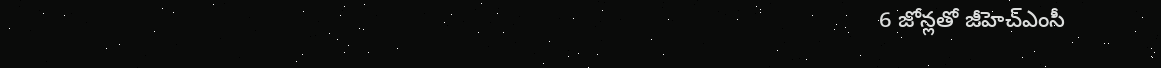6 జోన్లతో జీహెచ్ఎంసీ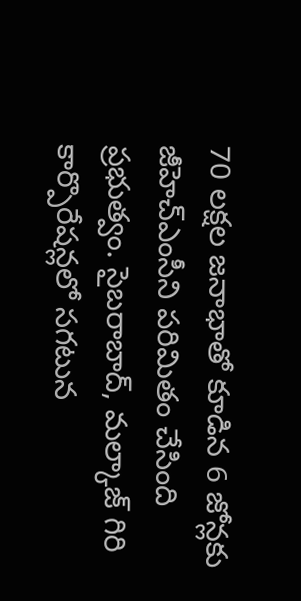70 లక్షల జనాభాతో కూడిన 6 జోన్లకు జీహెచ్ఎంసీని పరిమితం చేసింది ప్రభుత్వం. సైబరాబాద్, మల్కాజ్ గిరి కార్పొరేషన్లలో సగటున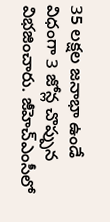35 లక్షల జనాభా ఉండే విధంగా 3 జోన్ల చొప్పున విభజించారు. జీహెచ్ఎంసీలో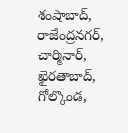శంషాబాద్, రాజేంద్రనగర్, చార్మినార్, ఖైరతాబాద్, గోల్కొండ,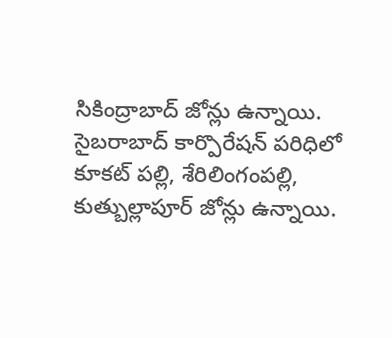సికింద్రాబాద్ జోన్లు ఉన్నాయి. సైబరాబాద్ కార్పొరేషన్ పరిధిలో కూకట్ పల్లి, శేరిలింగంపల్లి, కుత్బుల్లాపూర్ జోన్లు ఉన్నాయి.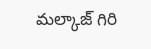మల్కాజ్ గిరి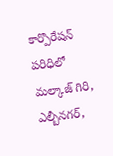కార్పొరేషన్ పరిధిలో మల్కాజ్ గిరి, ఎల్బీనగర్,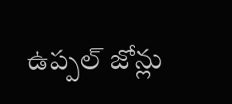ఉప్పల్ జోన్లు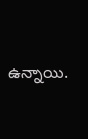ఉన్నాయి.